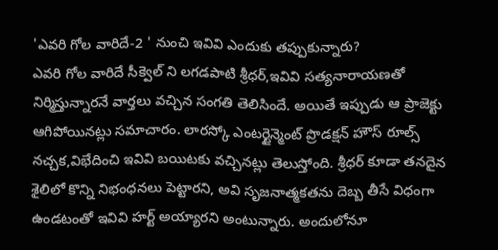'ఎవరి గోల వారిదే-2 ' నుంచి ఇవివి ఎందుకు తప్పుకున్నారు?
ఎవరి గోల వారిదే సీక్వెల్ ని లగడపాటి శ్రీధర్,ఇవివి సత్యనారాయణతో నిర్మిస్తున్నారనే వార్తలు వచ్చిన సంగతి తెలిసిందే. అయితే ఇప్పుడు ఆ ప్రాజెక్టు ఆగిపోయినట్లు సమాచారం. లారస్కో ఎంటర్టైన్మెంట్ ప్రొడక్షన్ హౌస్ రూల్స్ నచ్చక,విభేదించి ఇవివి బయిటకు వచ్చినట్లు తెలుస్తోంది. శ్రీధర్ కూడా తనదైన శైలిలో కొన్ని నిభంధనలు పెట్టారని, అవి సృజనాత్మకతను దెబ్బ తీసే విధంగా ఉండటంతో ఇవివి హర్ట్ అయ్యారని అంటున్నారు. అందులోనూ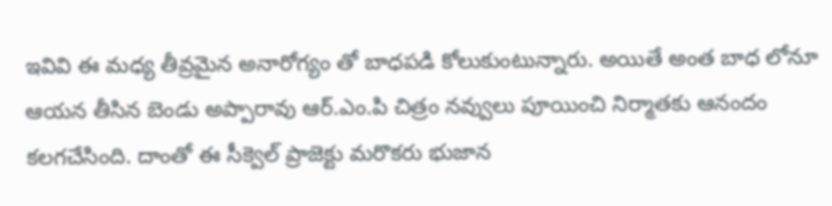ఇవివి ఈ మధ్య తీవ్రమైన అనారోగ్యం తో బాధపడి కోలుకుంటున్నారు. అయితే అంత బాధ లోనూ ఆయన తీసిన బెండు అప్పారావు ఆర్.ఎం.పి చిత్రం నవ్వులు పూయించి నిర్మాతకు ఆనందం కలగచేసింది. దాంతో ఈ సీక్వెల్ ప్రాజెక్టు మరొకరు భుజాన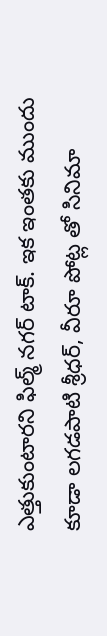ఎత్తుకుంటారని ఫిల్మ్ నగర్ టాక్. ఇక ఇంతకు ముందు కూడా లగడపాటి శ్రీధర్, వీరూ పోట్ల తో సినిమా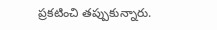ప్రకటించి తప్పుకున్నారు.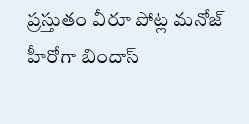ప్రస్తుతం వీరూ పోట్ల మనోజ్ హీరోగా బిందాస్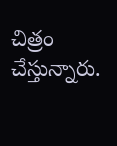చిత్రం చేస్తున్నారు.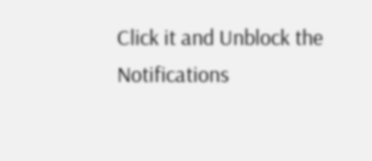Click it and Unblock the Notifications